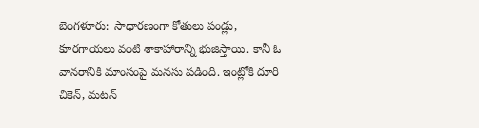బెంగళూరు: సాధారణంగా కోతులు పండ్లు, కూరగాయలు వంటి శాకాహారాన్ని భుజిస్తాయి. కానీ ఓ వానరానికి మాంసంపై మనసు పడింది. ఇంట్లోకి దూరి చికెన్, మటన్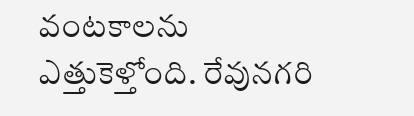వంటకాలను ఎత్తుకెళ్తోంది. రేవునగరి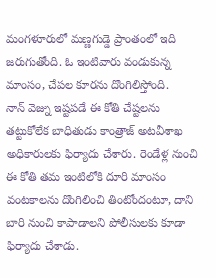మంగళూరులో మణ్ణగుడ్డె ప్రాంతంలో ఇది జరుగుతోంది. ఓ ఇంటివారు వండుకున్న మాంసం, చేపల కూరను దొంగిలిస్తోంది.
నాన్ వెజ్ను ఇష్టపడే ఈ కోతి చేష్టలను తట్టుకోలేక బాధితుడు కాంత్రాజ్ అటవీశాఖ అధికారులకు ఫిర్యాదు చేశారు. రెండేళ్ల నుంచి ఈ కోతి తమ ఇంటిలోకి దూరి మాంసం వంటకాలను దొంగిలించి తింటోందంటూ, దాని బారి నుంచి కాపాడాలని పోలీసులకు కూడా ఫిర్యాదు చేశాడు.